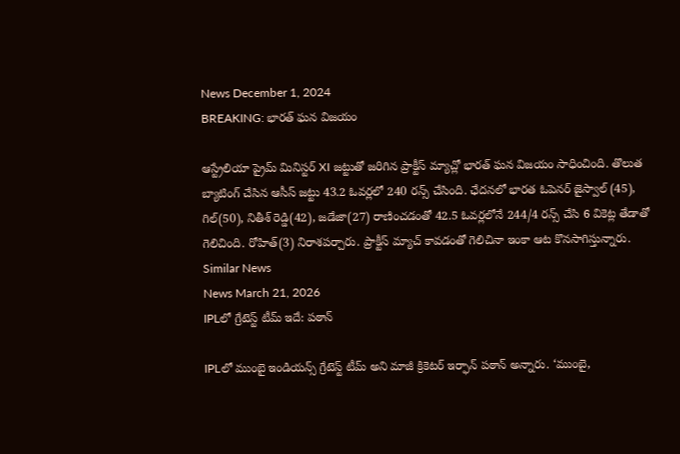News December 1, 2024
BREAKING: భారత్ ఘన విజయం

ఆస్ట్రేలియా ప్రైమ్ మినిస్టర్ XI జట్టుతో జరిగిన ప్రాక్టీస్ మ్యాచ్లో భారత్ ఘన విజయం సాధించింది. తొలుత బ్యాటింగ్ చేసిన ఆసీస్ జట్టు 43.2 ఓవర్లలో 240 రన్స్ చేసింది. ఛేదనలో భారత ఓపెనర్ జైస్వాల్ (45), గిల్(50), నితీశ్ రెడ్డి(42), జడేజా(27) రాణించడంతో 42.5 ఓవర్లలోనే 244/4 రన్స్ చేసి 6 వికెట్ల తేడాతో గెలిచింది. రోహిత్(3) నిరాశపర్చారు. ప్రాక్టీస్ మ్యాచ్ కావడంతో గెలిచినా ఇంకా ఆట కొనసాగిస్తున్నారు.
Similar News
News March 21, 2026
IPLలో గ్రేటెస్ట్ టీమ్ ఇదే: పఠాన్

IPLలో ముంబై ఇండియన్స్ గ్రేటెస్ట్ టీమ్ అని మాజీ క్రికెటర్ ఇర్ఫాన్ పఠాన్ అన్నారు. ‘ముంబై,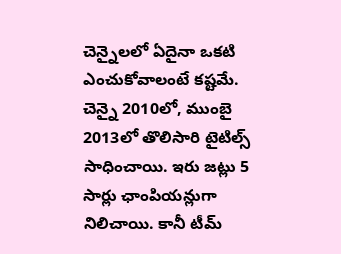చెన్నైలలో ఏదైనా ఒకటి ఎంచుకోవాలంటే కష్టమే. చెన్నై 2010లో, ముంబై 2013లో తొలిసారి టైటిల్స్ సాధించాయి. ఇరు జట్లు 5 సార్లు ఛాంపియన్లుగా నిలిచాయి. కానీ టీమ్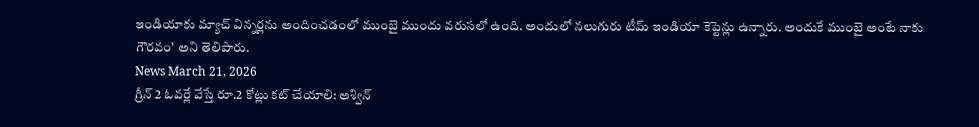ఇండియాకు మ్యాచ్ విన్నర్లను అందించడంలో ముంబై ముందు వరుసలో ఉంది. అందులో నలుగురు టీమ్ ఇండియా కెప్టెన్లు ఉన్నారు. అందుకే ముంబై అంటే నాకు గౌరవం’ అని తెలిపారు.
News March 21, 2026
గ్రీన్ 2 ఓవర్లే వేస్తే రూ.2 కోట్లు కట్ చేయాలి: అశ్విన్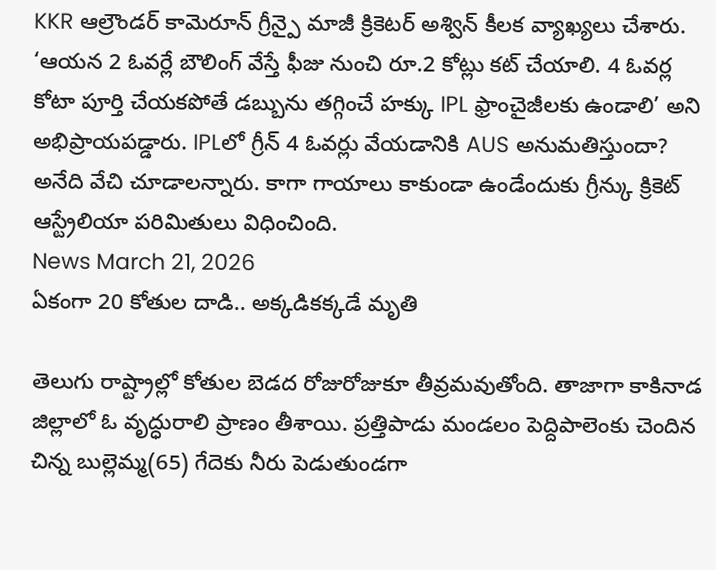KKR ఆల్రౌండర్ కామెరూన్ గ్రీన్పై మాజీ క్రికెటర్ అశ్విన్ కీలక వ్యాఖ్యలు చేశారు. ‘ఆయన 2 ఓవర్లే బౌలింగ్ వేస్తే ఫీజు నుంచి రూ.2 కోట్లు కట్ చేయాలి. 4 ఓవర్ల కోటా పూర్తి చేయకపోతే డబ్బును తగ్గించే హక్కు IPL ఫ్రాంచైజీలకు ఉండాలి’ అని అభిప్రాయపడ్డారు. IPLలో గ్రీన్ 4 ఓవర్లు వేయడానికి AUS అనుమతిస్తుందా? అనేది వేచి చూడాలన్నారు. కాగా గాయాలు కాకుండా ఉండేందుకు గ్రీన్కు క్రికెట్ ఆస్ట్రేలియా పరిమితులు విధించింది.
News March 21, 2026
ఏకంగా 20 కోతుల దాడి.. అక్కడికక్కడే మృతి

తెలుగు రాష్ట్రాల్లో కోతుల బెడద రోజురోజుకూ తీవ్రమవుతోంది. తాజాగా కాకినాడ జిల్లాలో ఓ వృద్ధురాలి ప్రాణం తీశాయి. ప్రత్తిపాడు మండలం పెద్దిపాలెంకు చెందిన చిన్న బుల్లెమ్మ(65) గేదెకు నీరు పెడుతుండగా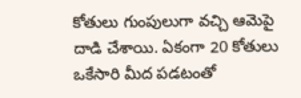కోతులు గుంపులుగా వచ్చి ఆమెపై దాడి చేశాయి. ఏకంగా 20 కోతులు ఒకేసారి మీద పడటంతో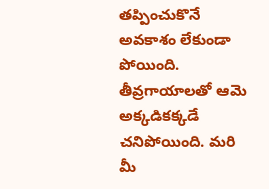తప్పించుకొనే అవకాశం లేకుండా పోయింది. తీవ్రగాయాలతో ఆమె అక్కడికక్కడే చనిపోయింది. మరి మీ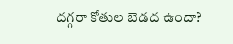దగ్గరా కోతుల బెడద ఉందా?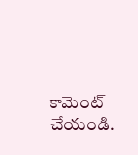కామెంట్ చేయండి.